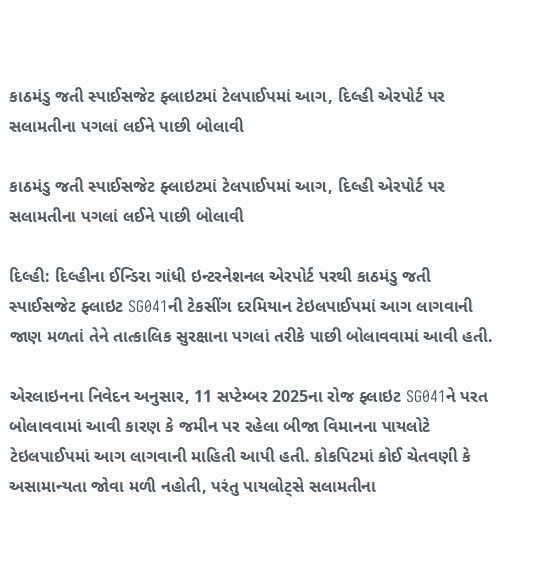કાઠમંડુ જતી સ્પાઈસજેટ ફ્લાઇટમાં ટેલપાઈપમાં આગ, દિલ્હી એરપોર્ટ પર સલામતીના પગલાં લઈને પાછી બોલાવી

કાઠમંડુ જતી સ્પાઈસજેટ ફ્લાઇટમાં ટેલપાઈપમાં આગ, દિલ્હી એરપોર્ટ પર સલામતીના પગલાં લઈને પાછી બોલાવી

દિલ્હી: દિલ્હીના ઈન્ડિરા ગાંધી ઇન્ટરનેશનલ એરપોર્ટ પરથી કાઠમંડુ જતી સ્પાઈસજેટ ફ્લાઇટ SG041ની ટેકસીંગ દરમિયાન ટેઇલપાઈપમાં આગ લાગવાની જાણ મળતાં તેને તાત્કાલિક સુરક્ષાના પગલાં તરીકે પાછી બોલાવવામાં આવી હતી.

એરલાઇનના નિવેદન અનુસાર, 11 સપ્ટેમ્બર 2025ના રોજ ફ્લાઇટ SG041ને પરત બોલાવવામાં આવી કારણ કે જમીન પર રહેલા બીજા વિમાનના પાયલોટે ટેઇલપાઈપમાં આગ લાગવાની માહિતી આપી હતી. કોકપિટમાં કોઈ ચેતવણી કે અસામાન્યતા જોવા મળી નહોતી, પરંતુ પાયલોટ્સે સલામતીના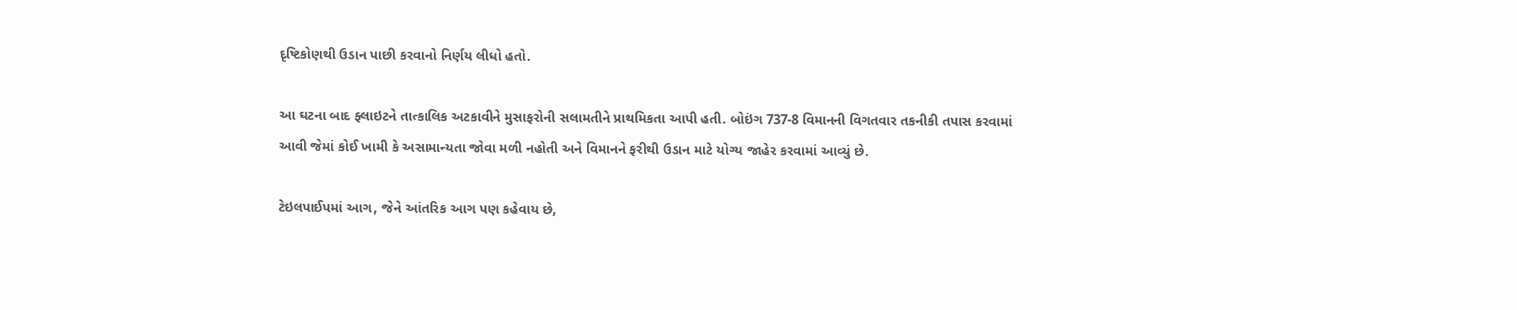દૃષ્ટિકોણથી ઉડાન પાછી કરવાનો નિર્ણય લીધો હતો.

આ ઘટના બાદ ફ્લાઇટને તાત્કાલિક અટકાવીને મુસાફરોની સલામતીને પ્રાથમિકતા આપી હતી. બોઇંગ 737-8 વિમાનની વિગતવાર તકનીકી તપાસ કરવામાં આવી જેમાં કોઈ ખામી કે અસામાન્યતા જોવા મળી નહોતી અને વિમાનને ફરીથી ઉડાન માટે યોગ્ય જાહેર કરવામાં આવ્યું છે.

ટેઇલપાઈપમાં આગ, જેને આંતરિક આગ પણ કહેવાય છે,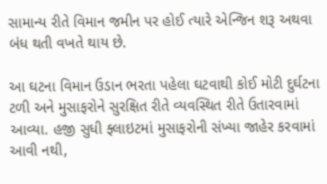સામાન્ય રીતે વિમાન જમીન પર હોઈ ત્યારે એન્જિન શરૂ અથવા બંધ થતી વખતે થાય છે.

આ ઘટના વિમાન ઉડાન ભરતા પહેલા ઘટવાથી કોઈ મોટી દુર્ઘટના ટળી અને મુસાફરોને સુરક્ષિત રીતે વ્યવસ્થિત રીતે ઉતારવામાં આવ્યા. હજી સુધી ફ્લાઇટમાં મુસાફરોની સંખ્યા જાહેર કરવામાં આવી નથી,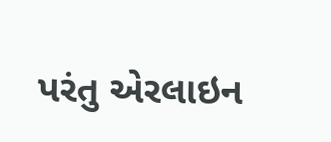પરંતુ એરલાઇન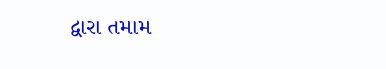દ્વારા તમામ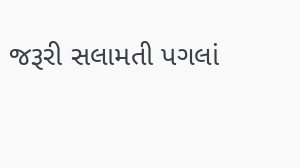જરૂરી સલામતી પગલાં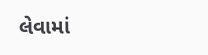લેવામાં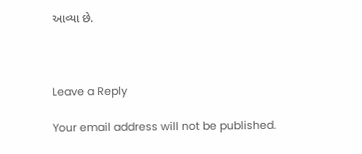આવ્યા છે.



Leave a Reply

Your email address will not be published.